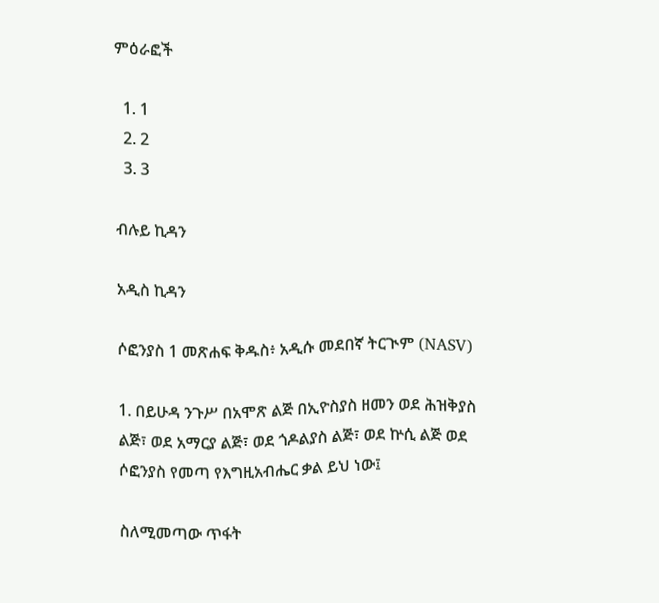ምዕራፎች

  1. 1
  2. 2
  3. 3

ብሉይ ኪዳን

አዲስ ኪዳን

ሶፎንያስ 1 መጽሐፍ ቅዱስ፥ አዲሱ መደበኛ ትርጒም (NASV)

1. በይሁዳ ንጉሥ በአሞጽ ልጅ በኢዮስያስ ዘመን ወደ ሕዝቅያስ ልጅ፣ ወደ አማርያ ልጅ፣ ወደ ጎዶልያስ ልጅ፣ ወደ ኵሲ ልጅ ወደ ሶፎንያስ የመጣ የእግዚአብሔር ቃል ይህ ነው፤

ስለሚመጣው ጥፋት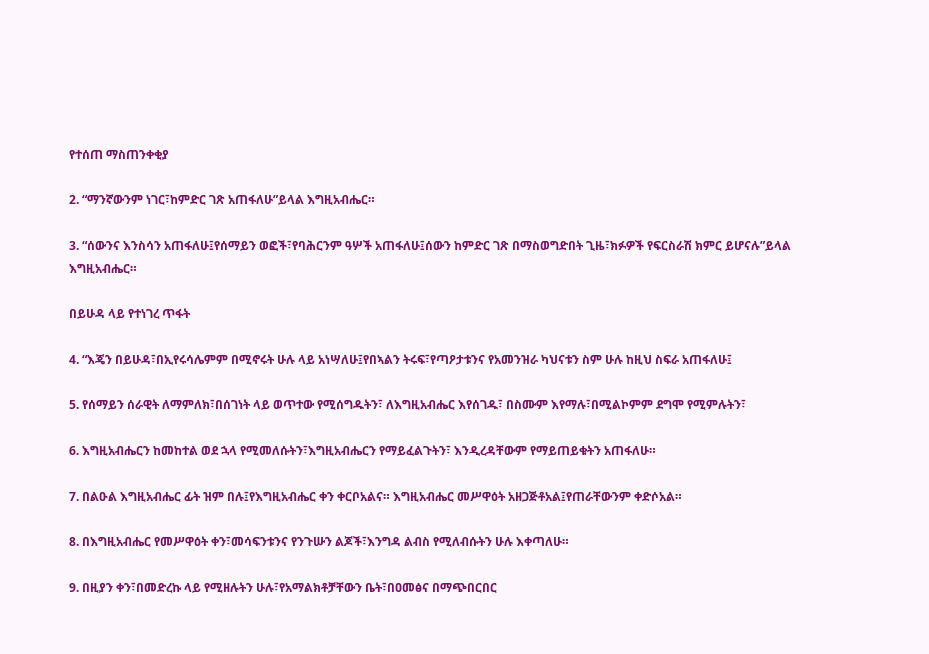የተሰጠ ማስጠንቀቂያ

2. “ማንኛውንም ነገር፣ከምድር ገጽ አጠፋለሁ”ይላል እግዚአብሔር።

3. “ሰውንና እንስሳን አጠፋለሁ፤የሰማይን ወፎች፣የባሕርንም ዓሦች አጠፋለሁ፤ሰውን ከምድር ገጽ በማስወግድበት ጊዜ፣ክፉዎች የፍርስራሽ ክምር ይሆናሉ”ይላል እግዚአብሔር።

በይሁዳ ላይ የተነገረ ጥፋት

4. “እጄን በይሁዳ፣በኢየሩሳሌምም በሚኖሩት ሁሉ ላይ አነሣለሁ፤የበኣልን ትሩፍ፣የጣዖታቱንና የአመንዝራ ካህናቱን ስም ሁሉ ከዚህ ስፍራ አጠፋለሁ፤

5. የሰማይን ሰራዊት ለማምለክ፣በሰገነት ላይ ወጥተው የሚሰግዱትን፣ ለእግዚአብሔር እየሰገዱ፣ በስሙም እየማሉ፣በሚልኮምም ደግሞ የሚምሉትን፣

6. እግዚአብሔርን ከመከተል ወደ ኋላ የሚመለሱትን፣እግዚአብሔርን የማይፈልጉትን፣ እንዲረዳቸውም የማይጠይቁትን አጠፋለሁ።

7. በልዑል እግዚአብሔር ፊት ዝም በሉ፤የእግዚአብሔር ቀን ቀርቦአልና። እግዚአብሔር መሥዋዕት አዘጋጅቶአል፤የጠራቸውንም ቀድሶአል።

8. በእግዚአብሔር የመሥዋዕት ቀን፣መሳፍንቱንና የንጉሡን ልጆች፣እንግዳ ልብስ የሚለብሱትን ሁሉ እቀጣለሁ።

9. በዚያን ቀን፣በመድረኩ ላይ የሚዘሉትን ሁሉ፣የአማልክቶቻቸውን ቤት፣በዐመፅና በማጭበርበር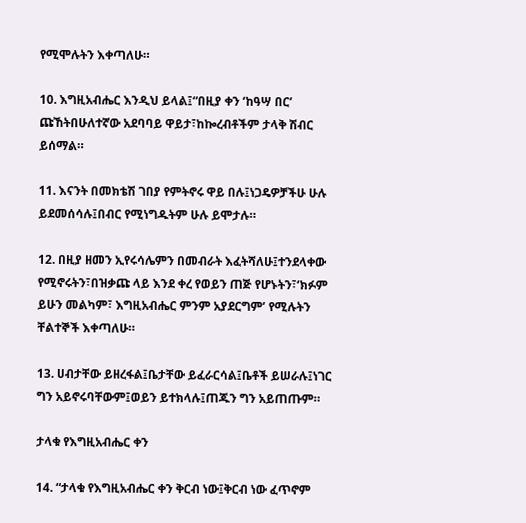የሚሞሉትን እቀጣለሁ።

10. እግዚአብሔር እንዲህ ይላል፤“በዚያ ቀን ‘ከዓሣ በር’ ጩኸትበሁለተኛው አደባባይ ዋይታ፣ከኰረብቶችም ታላቅ ሽብር ይሰማል።

11. እናንት በመክቴሽ ገበያ የምትኖሩ ዋይ በሉ፤ነጋዴዎቻችሁ ሁሉ ይደመሰሳሉ፤በብር የሚነግዱትም ሁሉ ይሞታሉ።

12. በዚያ ዘመን ኢየሩሳሌምን በመብራት እፈትሻለሁ፤ተንደላቀው የሚኖሩትን፣በዝቃጩ ላይ እንደ ቀረ የወይን ጠጅ የሆኑትን፣‘ክፉም ይሁን መልካም፣ እግዚአብሔር ምንም አያደርግም’ የሚሉትን ቸልተኞች እቀጣለሁ።

13. ሀብታቸው ይዘረፋል፤ቤታቸው ይፈራርሳል፤ቤቶች ይሠራሉ፤ነገር ግን አይኖሩባቸውም፤ወይን ይተክላሉ፤ጠጁን ግን አይጠጡም።

ታላቁ የእግዚአብሔር ቀን

14. “ታላቁ የእግዚአብሔር ቀን ቅርብ ነው፤ቅርብ ነው ፈጥኖም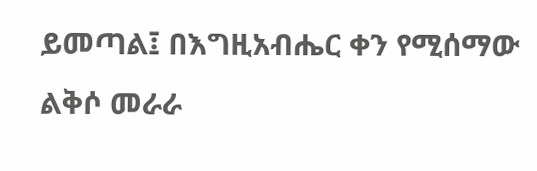ይመጣል፤ በእግዚአብሔር ቀን የሚሰማው ልቅሶ መራራ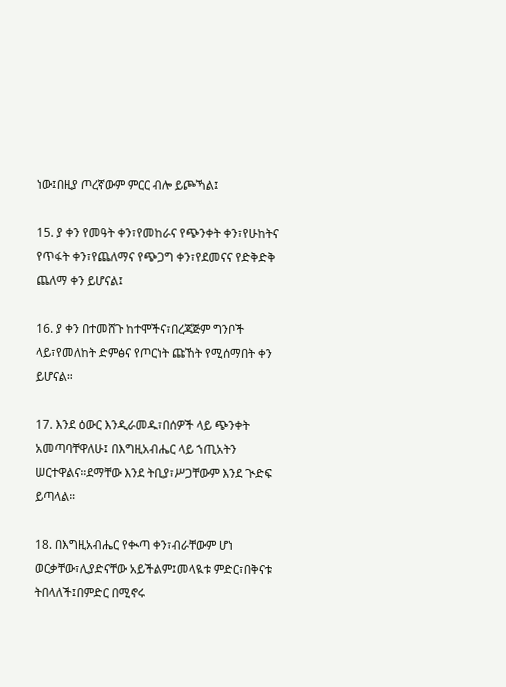ነው፤በዚያ ጦረኛውም ምርር ብሎ ይጮኻል፤

15. ያ ቀን የመዓት ቀን፣የመከራና የጭንቀት ቀን፣የሁከትና የጥፋት ቀን፣የጨለማና የጭጋግ ቀን፣የደመናና የድቅድቅ ጨለማ ቀን ይሆናል፤

16. ያ ቀን በተመሸጉ ከተሞችና፣በረጃጅም ግንቦች ላይ፣የመለከት ድምፅና የጦርነት ጩኸት የሚሰማበት ቀን ይሆናል።

17. እንደ ዕውር እንዲራመዱ፣በሰዎች ላይ ጭንቀት አመጣባቸዋለሁ፤ በእግዚአብሔር ላይ ኀጢአትን ሠርተዋልና።ደማቸው እንደ ትቢያ፣ሥጋቸውም እንደ ጒድፍ ይጣላል።

18. በእግዚአብሔር የቊጣ ቀን፣ብራቸውም ሆነ ወርቃቸው፣ሊያድናቸው አይችልም፤መላዪቱ ምድር፣በቅናቱ ትበላለች፤በምድር በሚኖሩ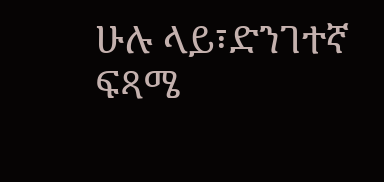ሁሉ ላይ፣ድንገተኛ ፍጻሜ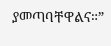ያመጣባቸዋልና።”